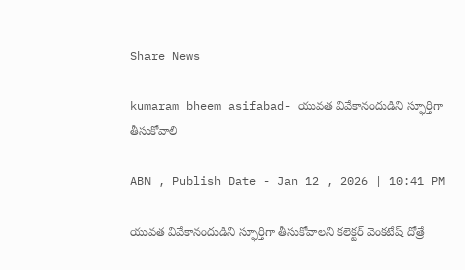Share News

kumaram bheem asifabad- యువత వివేకానందుడిని స్ఫూర్తిగా తీసుకోవాలి

ABN , Publish Date - Jan 12 , 2026 | 10:41 PM

యువత వివేకానందుడిని స్ఫూర్తిగా తీసుకోవాలని కలెక్టర్‌ వెంకటేష్‌ దోత్రే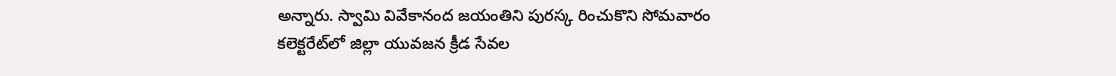అన్నారు. స్వామి వివేకానంద జయంతిని పురస్క రించుకొని సోమవారం కలెక్టరేట్‌లో జిల్లా యువజన క్రీడ సేవల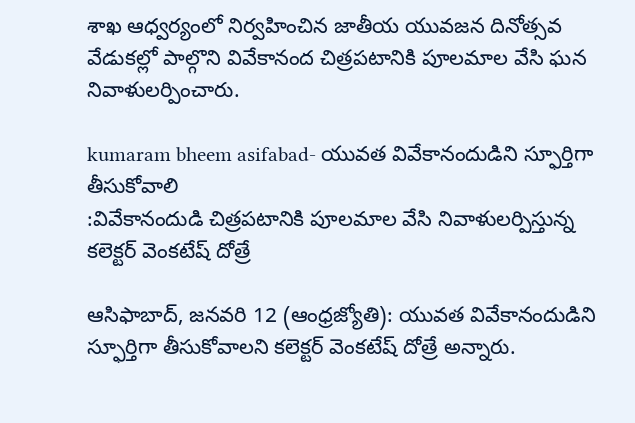శాఖ ఆధ్వర్యంలో నిర్వహించిన జాతీయ యువజన దినోత్సవ వేడుకల్లో పాల్గొని వివేకానంద చిత్రపటానికి పూలమాల వేసి ఘన నివాళులర్పించారు.

kumaram bheem asifabad- యువత వివేకానందుడిని స్ఫూర్తిగా తీసుకోవాలి
:వివేకానందుడి చిత్రపటానికి పూలమాల వేసి నివాళులర్పిస్తున్న కలెక్టర్‌ వెంకటేష్‌ దోత్రే

ఆసిఫాబాద్‌, జనవరి 12 (ఆంధ్రజ్యోతి): యువత వివేకానందుడిని స్ఫూర్తిగా తీసుకోవాలని కలెక్టర్‌ వెంకటేష్‌ దోత్రే అన్నారు.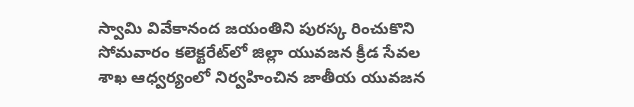స్వామి వివేకానంద జయంతిని పురస్క రించుకొని సోమవారం కలెక్టరేట్‌లో జిల్లా యువజన క్రీడ సేవల శాఖ ఆధ్వర్యంలో నిర్వహించిన జాతీయ యువజన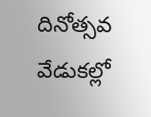దినోత్సవ వేడుకల్లో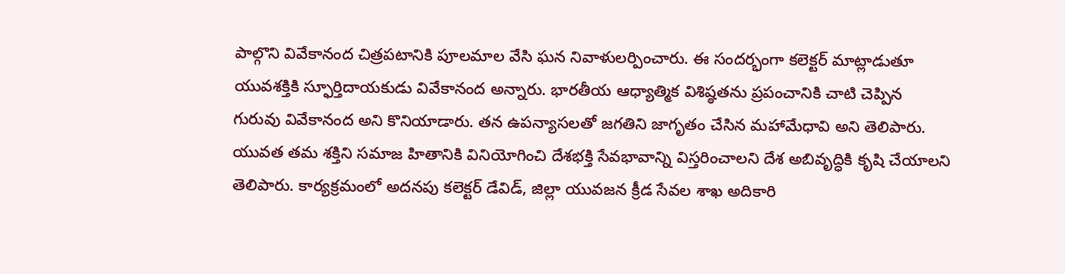పాల్గొని వివేకానంద చిత్రపటానికి పూలమాల వేసి ఘన నివాళులర్పించారు. ఈ సందర్భంగా కలెక్టర్‌ మాట్లాడుతూ యువశక్తికి స్ఫూర్తిదాయకుడు వివేకానంద అన్నారు. భారతీయ ఆధ్యాత్మిక విశిష్ఠతను ప్రపంచానికి చాటి చెప్పిన గురువు వివేకానంద అని కొనియాడారు. తన ఉపన్యాసలతో జగతిని జాగృతం చేసిన మహామేధావి అని తెలిపారు. యువత తమ శక్తిని సమాజ హితానికి వినియోగించి దేశభక్తి సేవభావాన్ని విస్తరించాలని దేశ అబివృద్ధికి కృషి చేయాలని తెలిపారు. కార్యక్రమంలో అదనపు కలెక్టర్‌ డేవిడ్‌, జిల్లా యువజన క్రీడ సేవల శాఖ అదికారి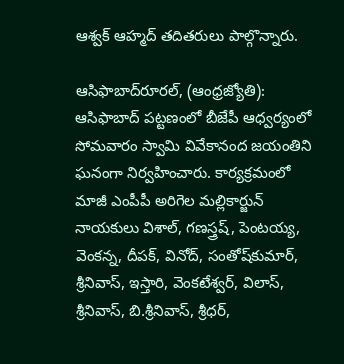ఆశ్వక్‌ ఆహ్మద్‌ తదితరులు పాల్గొన్నారు.

ఆసిఫాబాద్‌రూరల్‌, (ఆంధ్రజ్యోతి): ఆసిఫాబాద్‌ పట్టణంలో బీజేపీ ఆధ్వర్యంలో సోమవారం స్వామి వివేకానంద జయంతిని ఘనంగా నిర్వహించారు. కార్యక్రమంలో మాజీ ఎంపీపీ అరిగెల మల్లికార్జున్‌ నాయకులు విశాల్‌, గణస్త్రష్‌, పెంటయ్య, వెంకన్న, దీపక్‌, వినోద్‌, సంతోష్‌కుమార్‌, శ్రీనివాస్‌, ఇస్తారి, వెంకటేశ్వర్‌, విలాస్‌, శ్రీనివాస్‌, బి.శ్రీనివాస్‌, శ్రీధర్‌,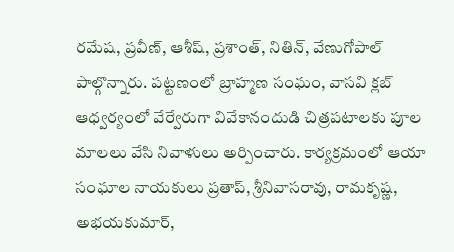రమేష, ప్రవీణ్‌, ఆశీష్‌, ప్రశాంత్‌, నితిన్‌, వేణుగోపాల్‌ పాల్గొన్నారు. పట్టణంలో బ్రాహ్మణ సంఘం, వాసవి క్లబ్‌ ఆధ్వర్యంలో వేర్వేరుగా వివేకానందుడి చిత్రపటాలకు పూల మాలలు వేసి నివాళులు అర్పించారు. కార్యక్రమంలో ఆయా సంఘాల నాయకులు ప్రతాప్‌, శ్రీనివాసరావు, రామకృష్ణ, అభయకుమార్‌,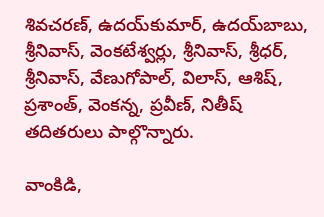శివచరణ్‌, ఉదయ్‌కుమార్‌, ఉదయ్‌బాబు, శ్రీనివాస్‌, వెంకటేశ్వర్లు, శ్రీనివాస్‌, శ్రీధర్‌, శ్రీనివాస్‌, వేణుగోపాల్‌, విలాస్‌, ఆశిష్‌, ప్రశాంత్‌, వెంకన్న, ప్రవీణ్‌, నితీష్‌ తదితరులు పాల్గొన్నారు.

వాంకిడి,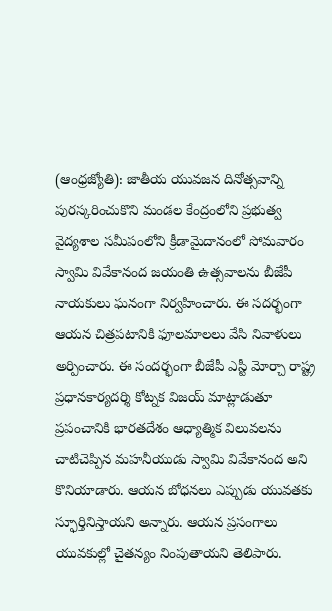(ఆంధ్రజ్యోతి): జాతీయ యువజన దినోత్సవాన్ని పురస్కరించుకొని మండల కేంద్రంలోని ప్రభుత్వ వైద్యశాల సమీపంలోని క్రీడామైదానంలో సోమవారం స్వామి వివేకానంద జయంతి ఉత్సవాలను బీజేపీ నాయకులు ఘనంగా నిర్వహించారు. ఈ సదర్భంగా ఆయన చిత్రపటానికి ఫూలమాలలు వేసి నివాళులు అర్పించారు. ఈ సందర్భంగా బీజేపీ ఎస్టీ మోర్చా రాష్ట్ర ప్రధానకార్యదర్శి కోట్నక విజయ్‌ మాట్లాడుతూ ప్రపంచానికి భారతదేశం ఆధ్యాత్మిక విలువలను చాటిచెప్పిన మహనీయుడు స్వామి వివేకానంద అని కొనియాడారు. ఆయన బోధనలు ఎప్పుడు యువతకు స్ఫూర్తినిస్తాయని అన్నారు. ఆయన ప్రసంగాలు యువకుల్లో చైతన్యం నింపుతాయని తెలిపారు.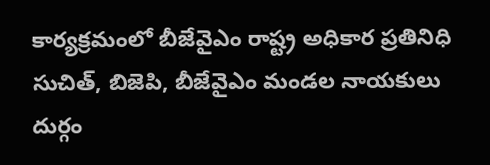కార్యక్రమంలో బీజేవైఎం రాష్ట్ర అధికార ప్రతినిధి సుచిత్‌, బిజెపి, బీజేవైఎం మండల నాయకులు దుర్గం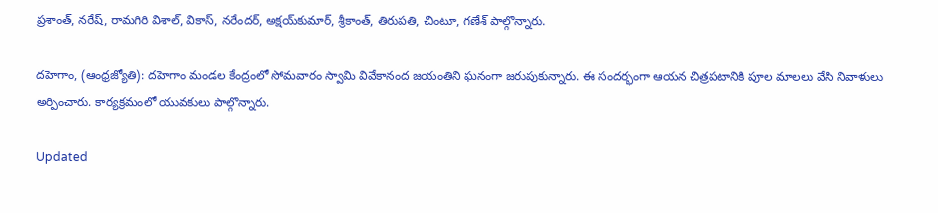ప్రశాంత్‌, నరేష్‌, రామగిరి విశాల్‌, వికాస్‌, నరేందర్‌, అక్షయ్‌కుమార్‌, శ్రీకాంత్‌, తిరుపతి, చింటూ, గణేశ్‌ పాల్గొన్నారు.

దహెగాం, (ఆంధ్రజ్యోతి): దహెగాం మండల కేంద్రంలో సోమవారం స్వామి వివేకానంద జయంతిని ఘనంగా జరుపుకున్నారు. ఈ సందర్భంగా ఆయన చిత్రపటానికి పూల మాలలు వేసి నివాళులు అర్పించారు. కార్యక్రమంలో యువకులు పాల్గొన్నారు.

Updated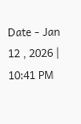Date - Jan 12 , 2026 | 10:41 PM